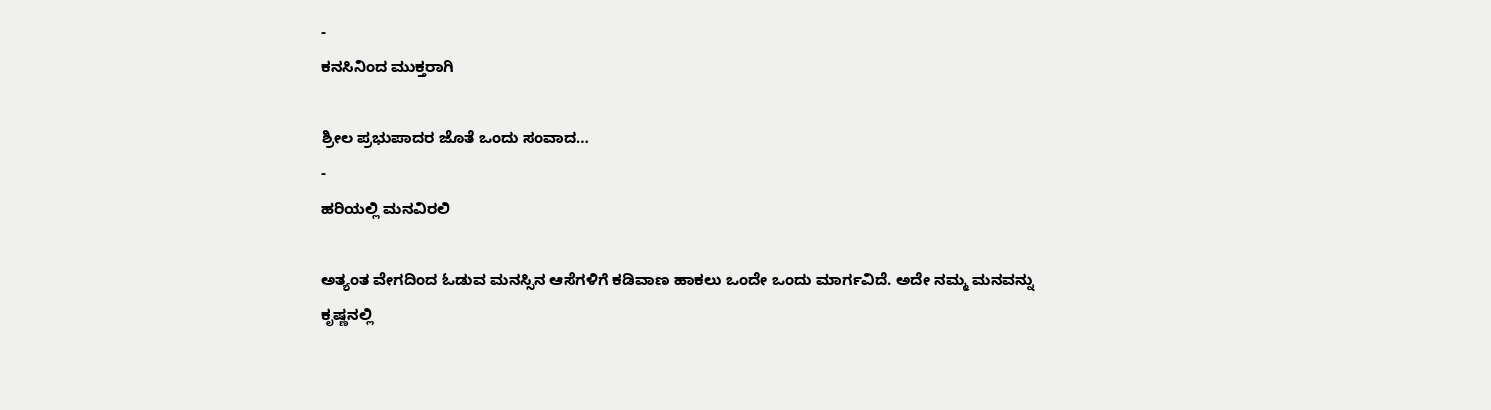-
ಕನಸಿನಿಂದ ಮುಕ್ತರಾಗಿ

ಶ್ರೀಲ ಪ್ರಭುಪಾದರ ಜೊತೆ ಒಂದು ಸಂವಾದ…
-
ಹರಿಯಲ್ಲಿ ಮನವಿರಲಿ

ಅತ್ಯಂತ ವೇಗದಿಂದ ಓಡುವ ಮನಸ್ಸಿನ ಆಸೆಗಳಿಗೆ ಕಡಿವಾಣ ಹಾಕಲು ಒಂದೇ ಒಂದು ಮಾರ್ಗವಿದೆ. ಅದೇ ನಮ್ಮ ಮನವನ್ನು ಕೃಷ್ಣನಲ್ಲಿ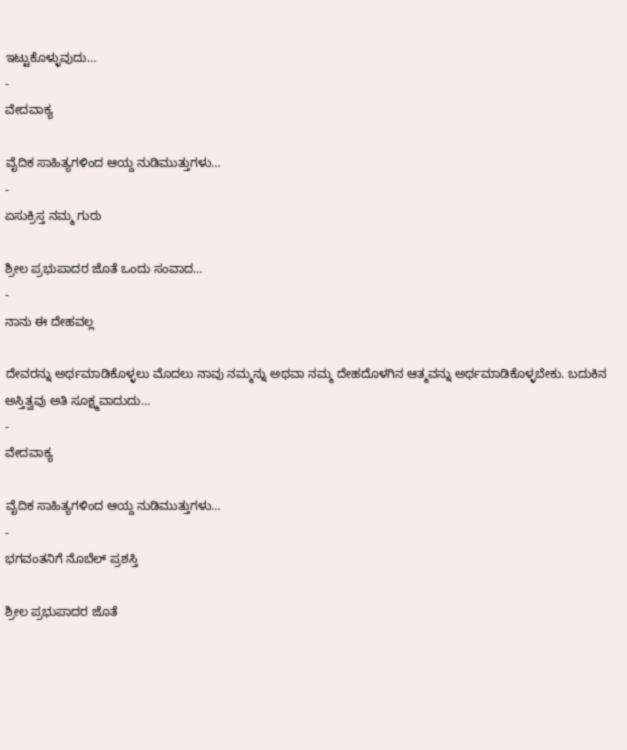ಇಟ್ಟುಕೊಳ್ಳುವುದು…
-
ವೇದವಾಕ್ಯ

ವೈದಿಕ ಸಾಹಿತ್ಯಗಳಿಂದ ಆಯ್ದ ನುಡಿಮುತ್ತುಗಳು…
-
ಏಸುಕ್ರಿಸ್ತ ನಮ್ಮ ಗುರು

ಶ್ರೀಲ ಪ್ರಭುಪಾದರ ಜೊತೆ ಒಂದು ಸಂವಾದ…
-
ನಾನು ಈ ದೇಹವಲ್ಲ

ದೇವರನ್ನು ಅರ್ಥಮಾಡಿಕೊಳ್ಳಲು ಮೊದಲು ನಾವು ನಮ್ಮನ್ನು ಅಥವಾ ನಮ್ಮ ದೇಹದೊಳಗಿನ ಆತ್ಮವನ್ನು ಅರ್ಥಮಾಡಿಕೊಳ್ಳಬೇಕು. ಬದುಕಿನ ಅಸ್ತಿತ್ವವು ಅತಿ ಸೂಕ್ಷ್ಮವಾದುದು…
-
ವೇದವಾಕ್ಯ

ವೈದಿಕ ಸಾಹಿತ್ಯಗಳಿಂದ ಆಯ್ದ ನುಡಿಮುತ್ತುಗಳು…
-
ಭಗವಂತನಿಗೆ ನೊಬೆಲ್ ಪ್ರಶಸ್ತಿ

ಶ್ರೀಲ ಪ್ರಭುಪಾದರ ಜೊತೆ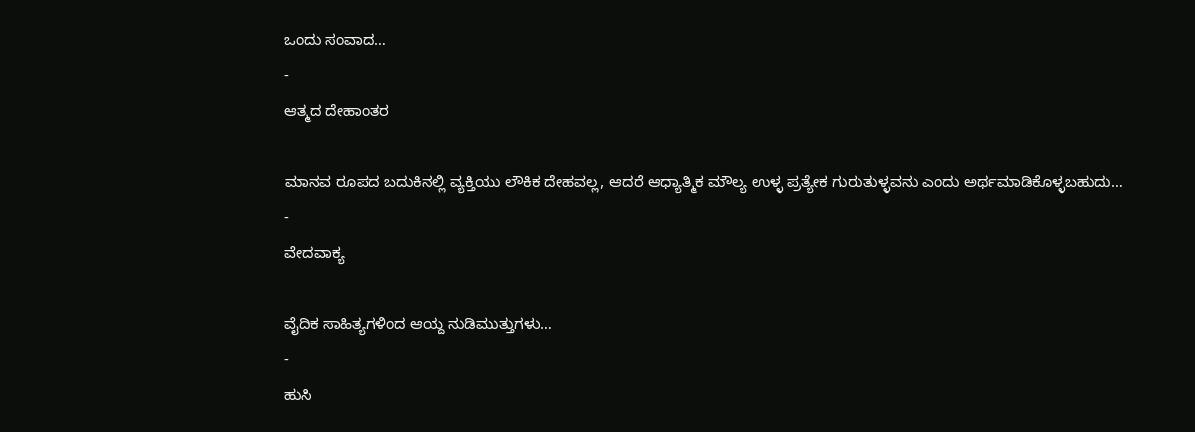ಒಂದು ಸಂವಾದ…
-
ಆತ್ಮದ ದೇಹಾಂತರ

ಮಾನವ ರೂಪದ ಬದುಕಿನಲ್ಲಿ ವ್ಯಕ್ತಿಯು ಲೌಕಿಕ ದೇಹವಲ್ಲ, ಆದರೆ ಆಧ್ಯಾತ್ಮಿಕ ಮೌಲ್ಯ ಉಳ್ಳ ಪ್ರತ್ಯೇಕ ಗುರುತುಳ್ಳವನು ಎಂದು ಅರ್ಥಮಾಡಿಕೊಳ್ಳಬಹುದು…
-
ವೇದವಾಕ್ಯ

ವೈದಿಕ ಸಾಹಿತ್ಯಗಳಿಂದ ಆಯ್ದ ನುಡಿಮುತ್ತುಗಳು…
-
ಹುಸಿ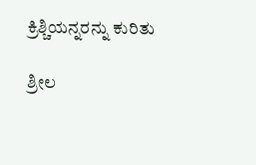ಕ್ರಿಶ್ಚಿಯನ್ನರನ್ನು ಕುರಿತು

ಶ್ರೀಲ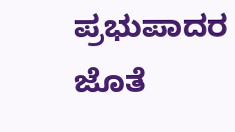ಪ್ರಭುಪಾದರ ಜೊತೆ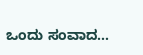ಒಂದು ಸಂವಾದ…